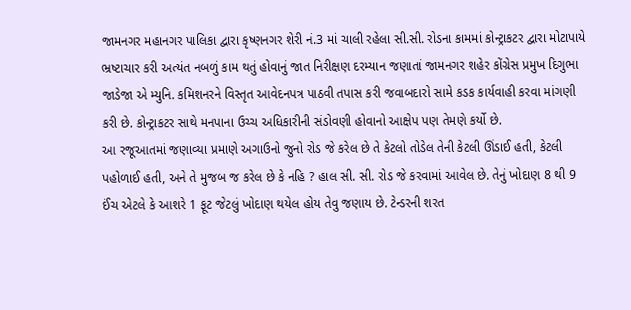જામનગર મહાનગર પાલિકા દ્વારા કૃષ્ણનગર શેરી નં.3 માં ચાલી રહેલા સી.સી. રોડના કામમાં કોન્ટ્રાકટર દ્વારા મોટાપાયે ભ્રષ્ટાચાર કરી અત્યંત નબળું કામ થતું હોવાનું જાત નિરીક્ષણ દરમ્યાન જણાતાં જામનગર શહેર કોંગ્રેસ પ્રમુખ દિગુભા જાડેજા એ મ્યુનિ. કમિશનરને વિસ્તૃત આવેદનપત્ર પાઠવી તપાસ કરી જવાબદારો સામે કડક કાર્યવાહી કરવા માંગણી કરી છે. કોન્ટ્રાકટર સાથે મનપાના ઉચ્ચ અધિકારીની સંડોવણી હોવાનો આક્ષેપ પણ તેમણે કર્યો છે.
આ રજૂઆતમાં જણાવ્યા પ્રમાણે અગાઉનો જુનો રોડ જે કરેલ છે તે કેટલો તોડેલ તેની કેટલી ઊંડાઈ હતી, કેટલી પહોળાઈ હતી, અને તે મુજબ જ કરેલ છે કે નહિ ? હાલ સી. સી. રોડ જે કરવામાં આવેલ છે. તેનું ખોદાણ 8 થી 9 ઈંચ એટલે કે આશરે 1 ફૂટ જેટલું ખોદાણ થયેલ હોય તેવુ જણાય છે. ટેન્ડરની શરત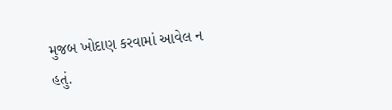મુજબ ખોદાણ કરવામાં આવેલ ન હતું.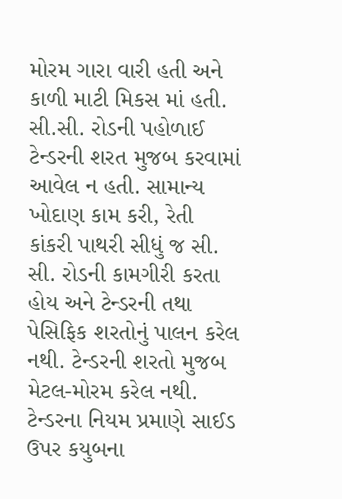મોરમ ગારા વારી હતી અને કાળી માટી મિકસ માં હતી.
સી.સી. રોડની પહોળાઈ ટેન્ડરની શરત મુજબ કરવામાં આવેલ ન હતી. સામાન્ય ખોદાણ કામ કરી, રેતી કાંકરી પાથરી સીધું જ સી. સી. રોડની કામગીરી કરતા હોય અને ટેન્ડરની તથા પેસિફિક શરતોનું પાલન કરેલ નથી. ટેન્ડરની શરતો મુજબ મેટલ-મોરમ કરેલ નથી. ટેન્ડરના નિયમ પ્રમાણે સાઈડ ઉપર કયુબના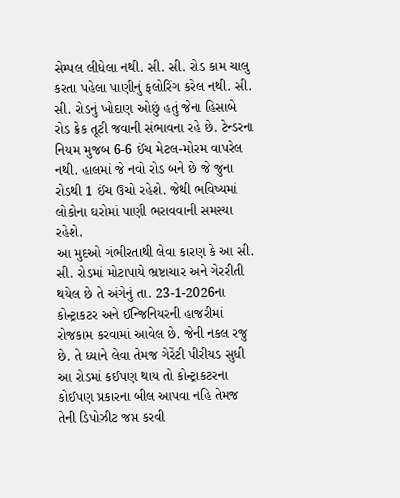સેમ્પલ લીધેલા નથી. સી. સી. રોડ કામ ચાલુ કરતા પહેલા પાણીનું ફલોરિંગ કરેલ નથી. સી. સી. રોડનું ખોદાણ ઓછું હતું જેના હિસાબે રોડ ક્રેક તૂટી જવાની સંભાવના રહે છે. ટેન્ડરના નિયમ મુજબ 6-6 ઈંચ મેટલ-મોરમ વાપરેલ નથી. હાલમાં જે નવો રોડ બને છે જે જુના રોડથી 1 ઈંચ ઉચો રહેશે. જેથી ભવિષ્યમાં લોકોના ઘરોમાં પાણી ભરાવવાની સમસ્યા રહેશે.
આ મુદઓ ગંભીરતાથી લેવા કારણ કે આ સી. સી. રોડમાં મોટાપાયે ભ્રષ્ટાચાર અને ગેરરીતી થયેલ છે તે અંગેનું તા. 23-1-2026ના કોન્ટ્રાકટર અને ઈન્જિનિયરની હાજરીમાં રોજકામ કરવામાં આવેલ છે. જેની નકલ રજુ છે. તે ધ્યાને લેવા તેમજ ગેરેંટી પીરીયડ સુધી આ રોડમાં કઈપણ થાય તો કોન્ટ્રાકટરના કોઈપણ પ્રકારના બીલ આપવા નહિ તેમજ તેની ડિપોઝીટ જપ્ત કરવી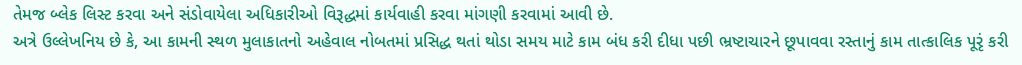તેમજ બ્લેક લિસ્ટ કરવા અને સંડોવાયેલા અધિકારીઓ વિરૂદ્ધમાં કાર્યવાહી કરવા માંગણી કરવામાં આવી છે.
અત્રે ઉલ્લેખનિય છે કે, આ કામની સ્થળ મુલાકાતનો અહેવાલ નોબતમાં પ્રસિદ્ધ થતાં થોડા સમય માટે કામ બંધ કરી દીધા પછી ભ્રષ્ટાચારને છૂપાવવા રસ્તાનું કામ તાત્કાલિક પૂરૃં કરી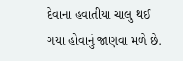દેવાના હવાતીયા ચાલુ થઈ ગયા હોવાનું જાણવા મળે છે.